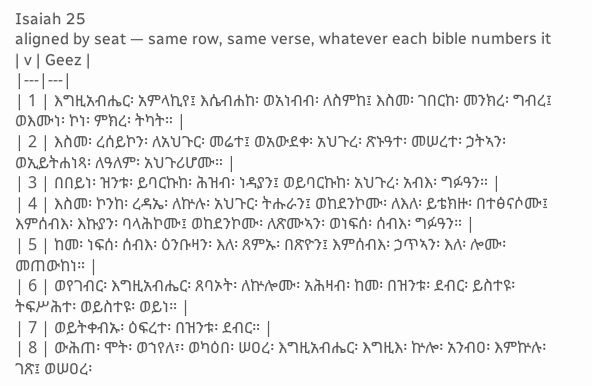Isaiah 25
aligned by seat — same row, same verse, whatever each bible numbers it
| v | Geez |
|---|---|
| 1 | እግዚአብሔር፡ አምላኪየ፤ እሴብሐከ፡ ወአነብብ፡ ለስምከ፤ እስመ፡ ገበርከ፡ መንክረ፡ ግብረ፤ ወእሙነ፡ ኮነ፡ ምክረ፡ ትካት። |
| 2 | እስመ፡ ረሰይኮን፡ ለአህጉር፡ መሬተ፤ ወአውደቀ፡ አህጉረ፡ ጽኑዓተ፡ መሠረተ፡ ኃትኣን፡ ወኢይትሐነጻ፡ ለዓለም፡ አህጉሪሆሙ። |
| 3 | በበይነ፡ ዝንቱ፡ ይባርኩከ፡ ሕዝብ፡ ነዳያን፤ ወይባርኩከ፡ አህጉረ፡ አብእ፡ ግፉዓን። |
| 4 | እስመ፡ ኮንከ፡ ረዳኤ፡ ለኵሉ፡ አህጉር፡ ትሑራን፤ ወከደንኮሙ፡ ለእለ፡ ይቴክዙ፡ በተፅናሶሙ፤ እምሰብእ፡ እኩያን፡ ባላሕኮሙ፤ ወከደንኮሙ፡ ለጽሙኣን፡ ወነፍሰ፡ ሰብእ፡ ግፉዓን። |
| 5 | ከመ፡ ነፍሰ፡ ሰብእ፡ ዕንቡዛን፡ እለ፡ ጸምኡ፡ በጽዮን፤ እምሰብእ፡ ኃጥኣን፡ እለ፡ ሎሙ፡ መጠውከነ። |
| 6 | ወየገብር፡ እግዚአብሔር፡ ጸባኦት፡ ለኵሎሙ፡ አሕዛብ፡ ከመ፡ በዝንቱ፡ ደብር፡ ይስተዩ፡ ትፍሥሕተ፡ ወይስተዩ፡ ወይነ። |
| 7 | ወይትቀብኡ፡ ዕፍረተ፡ በዝንቱ፡ ደብር። |
| 8 | ውሕጠ፡ ሞት፡ ወኀየለ፣፡ ወካዕበ፡ ሠዐረ፡ እግዚአብሔር፡ እግዚእ፡ ኵሎ፡ አንብዐ፡ እምኵሉ፡ ገጽ፤ ወሠዐረ፡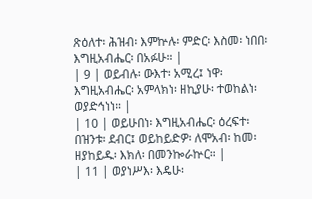ጽዕለተ፡ ሕዝብ፡ እምኵሉ፡ ምድር፡ እስመ፡ ነበበ፡ እግዚአብሔር፡ በአፉሁ። |
| 9 | ወይብሉ፡ ውእተ፡ አሚረ፤ ነዋ፡ እግዚአብሔር፡ አምላክነ፡ ዘኪያሁ፡ ተወከልነ፡ ወያድኅነነ። |
| 10 | ወይሁበነ፡ እግዚአብሔር፡ ዕረፍተ፡ በዝንቱ፡ ደብር፤ ወይከይድዎ፡ ለሞአብ፡ ከመ፡ ዘያከይዱ፡ እክለ፡ በመንኰራኵር። |
| 11 | ወያነሥእ፡ እዴሁ፡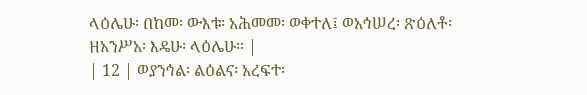ላዕሌሁ፡ በከመ፡ ውእቱ፡ አሕመመ፡ ወቀተለ፤ ወአኅሠረ፡ ጽዕለቶ፡ ዘአንሥአ፡ እዴሁ፡ ላዕሌሁ። |
| 12 | ወያንኅል፡ ልዕልና፡ አረፍተ፡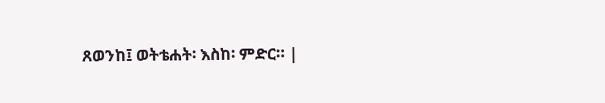ጸወንከ፤ ወትቴሐት፡ እስከ፡ ምድር። |